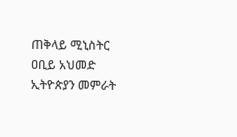ጠቅላይ ሚኒስትር ዐቢይ አህመድ ኢትዮጵያን መምራት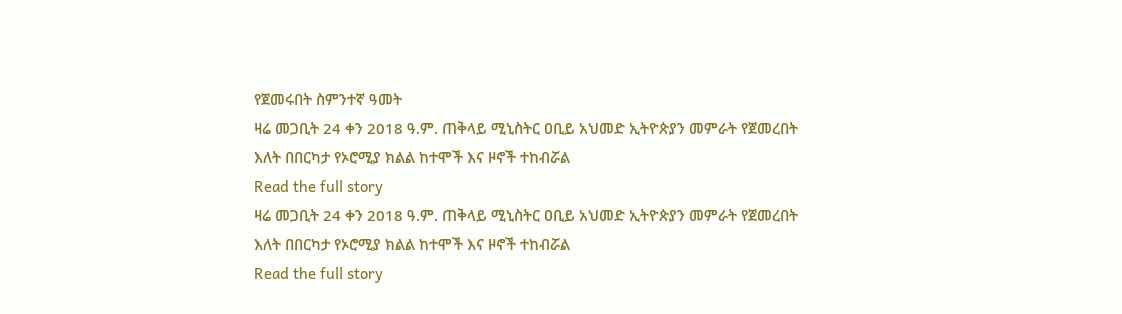የጀመሩበት ስምንተኛ ዓመት
ዛሬ መጋቢት 24 ቀን 2018 ዓ.ም. ጠቅላይ ሚኒስትር ዐቢይ አህመድ ኢትዮጵያን መምራት የጀመረበት እለት በበርካታ የኦሮሚያ ክልል ከተሞች እና ዞኖች ተከብሯል
Read the full story
ዛሬ መጋቢት 24 ቀን 2018 ዓ.ም. ጠቅላይ ሚኒስትር ዐቢይ አህመድ ኢትዮጵያን መምራት የጀመረበት እለት በበርካታ የኦሮሚያ ክልል ከተሞች እና ዞኖች ተከብሯል
Read the full story